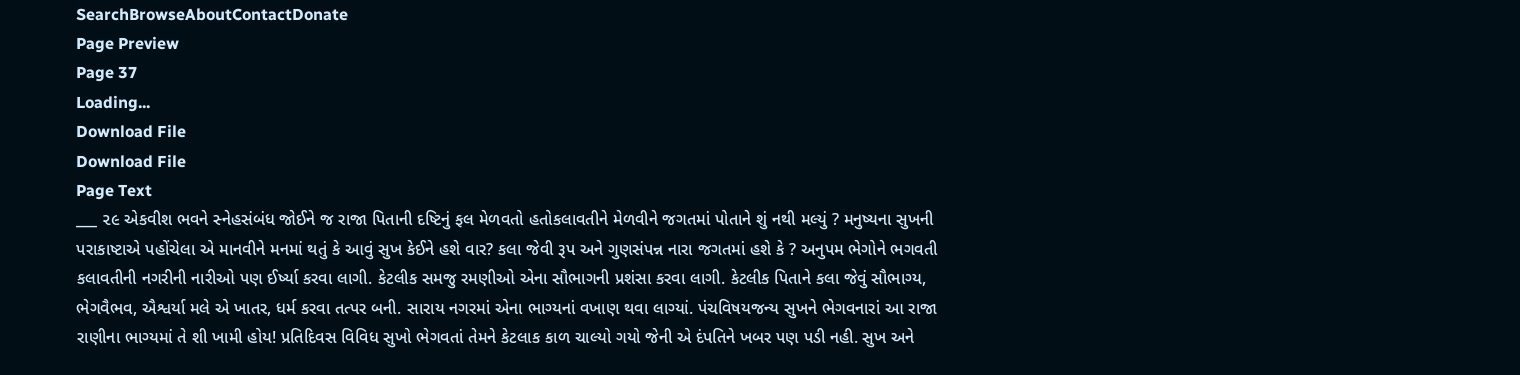SearchBrowseAboutContactDonate
Page Preview
Page 37
Loading...
Download File
Download File
Page Text
___ ૨૯ એકવીશ ભવને સ્નેહસંબંધ જોઈને જ રાજા પિતાની દષ્ટિનું ફલ મેળવતો હતોકલાવતીને મેળવીને જગતમાં પોતાને શું નથી મલ્યું ? મનુષ્યના સુખની પરાકાષ્ટાએ પહોંચેલા એ માનવીને મનમાં થતું કે આવું સુખ કેઈને હશે વાર? કલા જેવી રૂપ અને ગુણસંપન્ન નારા જગતમાં હશે કે ? અનુપમ ભેગોને ભગવતી કલાવતીની નગરીની નારીઓ પણ ઈર્ષ્યા કરવા લાગી. કેટલીક સમજુ રમણીઓ એના સૌભાગની પ્રશંસા કરવા લાગી. કેટલીક પિતાને કલા જેવું સૌભાગ્ય, ભેગવૈભવ, ઐશ્વર્યા મલે એ ખાતર, ધર્મ કરવા તત્પર બની. સારાય નગરમાં એના ભાગ્યનાં વખાણ થવા લાગ્યાં. પંચવિષયજન્ય સુખને ભેગવનારાં આ રાજા રાણીના ભાગ્યમાં તે શી ખામી હોય! પ્રતિદિવસ વિવિધ સુખો ભેગવતાં તેમને કેટલાક કાળ ચાલ્યો ગયો જેની એ દંપતિને ખબર પણ પડી નહી. સુખ અને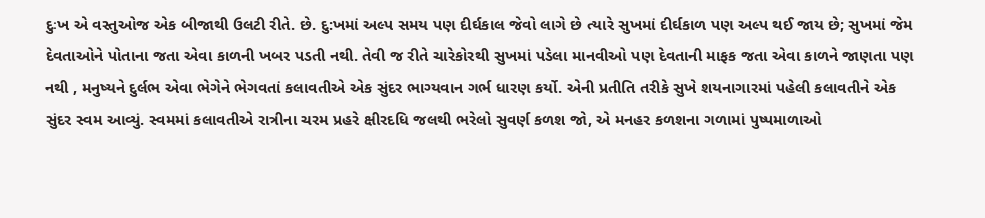દુઃખ એ વસ્તુઓજ એક બીજાથી ઉલટી રીતે. છે. દુ:ખમાં અલ્પ સમય પણ દીર્ઘકાલ જેવો લાગે છે ત્યારે સુખમાં દીર્ઘકાળ પણ અલ્પ થઈ જાય છે; સુખમાં જેમ દેવતાઓને પોતાના જતા એવા કાળની ખબર પડતી નથી. તેવી જ રીતે ચારેકોરથી સુખમાં પડેલા માનવીઓ પણ દેવતાની માફક જતા એવા કાળને જાણતા પણ નથી , મનુષ્યને દુર્લભ એવા ભેગેને ભેગવતાં કલાવતીએ એક સુંદર ભાગ્યવાન ગર્ભ ધારણ કર્યો. એની પ્રતીતિ તરીકે સુખે શયનાગારમાં પહેલી કલાવતીને એક સુંદર સ્વમ આવ્યું. સ્વમમાં કલાવતીએ રાત્રીના ચરમ પ્રહરે ક્ષીરદધિ જલથી ભરેલો સુવર્ણ કળશ જો, એ મનહર કળશના ગળામાં પુષ્પમાળાઓ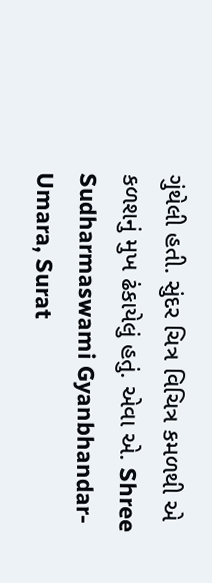ગુંથેલી હતી. સુંદર ચિત્ર વિચિત્ર કમળથી એ કળશનું મુખ ઢંકાયેલું હતું. એવા એ. Shree Sudharmaswami Gyanbhandar-Umara, Surat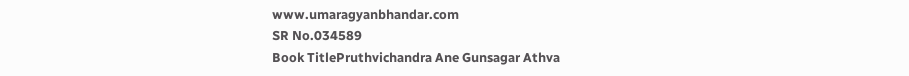www.umaragyanbhandar.com
SR No.034589
Book TitlePruthvichandra Ane Gunsagar Athva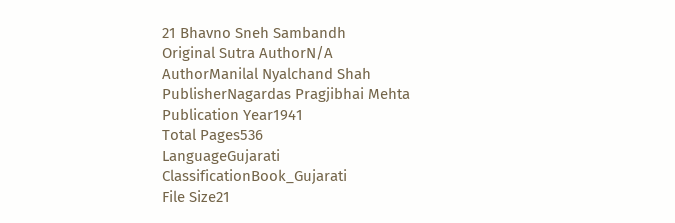21 Bhavno Sneh Sambandh
Original Sutra AuthorN/A
AuthorManilal Nyalchand Shah
PublisherNagardas Pragjibhai Mehta
Publication Year1941
Total Pages536
LanguageGujarati
ClassificationBook_Gujarati
File Size21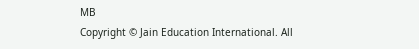MB
Copyright © Jain Education International. All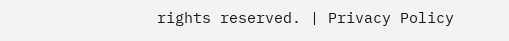rights reserved. | Privacy Policy